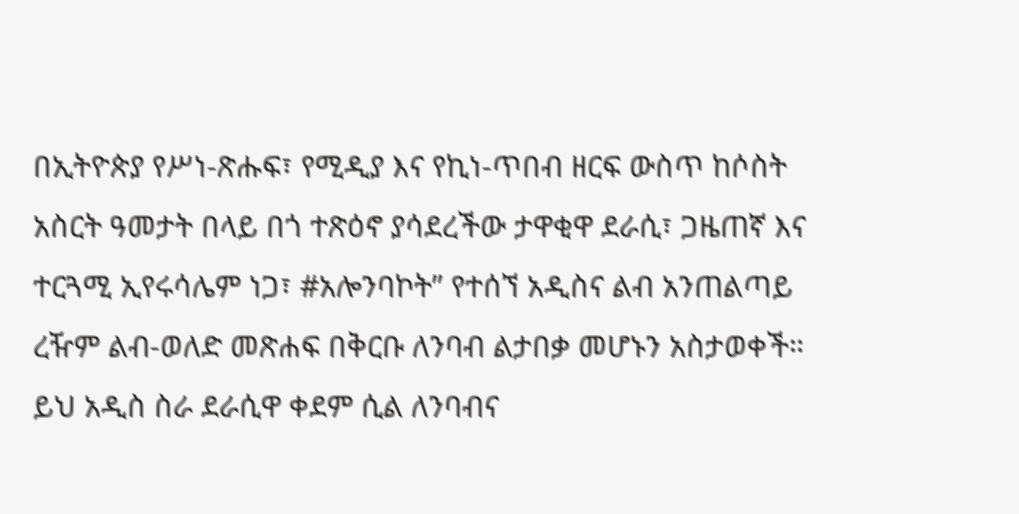በኢትዮጵያ የሥነ-ጽሑፍ፣ የሚዲያ እና የኪነ-ጥበብ ዘርፍ ውስጥ ከሶስት አስርት ዓመታት በላይ በጎ ተጽዕኖ ያሳደረችው ታዋቂዋ ደራሲ፣ ጋዜጠኛ እና ተርጓሚ ኢየሩሳሌም ነጋ፣ #አሎንባኮት” የተሰኘ አዲስና ልብ አንጠልጣይ ረዥም ልብ-ወለድ መጽሐፍ በቅርቡ ለንባብ ልታበቃ መሆኑን አስታወቀች።
ይህ አዲስ ስራ ደራሲዋ ቀደም ሲል ለንባብና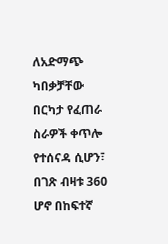ለአድማጭ ካበቃቻቸው በርካታ የፈጠራ ስራዎች ቀጥሎ የተሰናዳ ሲሆን፣ በገጽ ብዛቱ 360 ሆኖ በከፍተኛ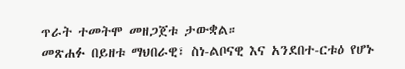ጥራት ተመትሞ መዘጋጀቱ ታውቋል።
መጽሐፉ በይዘቱ ማህበራዊ፣ ስነ-ልቦናዊ እና አንደበተ-ርቱዕ የሆኑ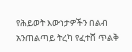የሕይወት እውነታዎችን በልብ አንጠልጣይ ትረካ የፈተሸ ጥልቅ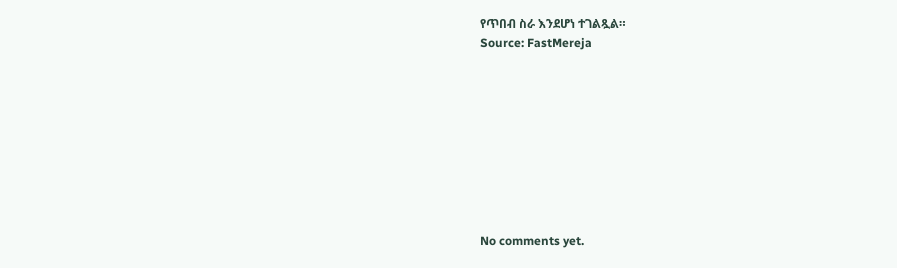የጥበብ ስራ እንደሆነ ተገልጿል።
Source: FastMereja









No comments yet.